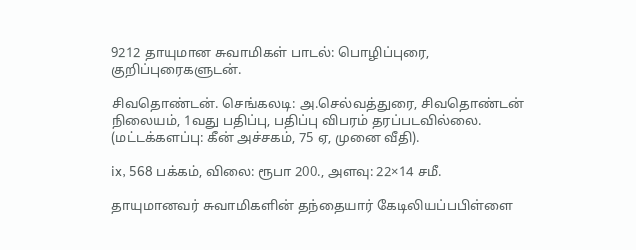9212 தாயுமான சுவாமிகள் பாடல்: பொழிப்புரை, குறிப்புரைகளுடன்.

சிவதொண்டன். செங்கலடி: அ.செல்வத்துரை, சிவதொண்டன் நிலையம், 1வது பதிப்பு, பதிப்பு விபரம் தரப்படவில்லை. (மட்டக்களப்பு: கீன் அச்சகம், 75 ஏ, முனை வீதி).

ix, 568 பக்கம், விலை: ரூபா 200., அளவு: 22×14 சமீ.

தாயுமானவர் சுவாமிகளின் தந்தையார் கேடிலியப்பபிள்ளை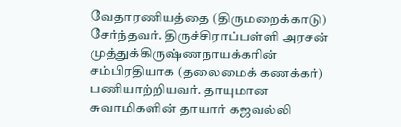வேதாரணியத்தை (திருமறைக்காடு) சேர்ந்தவர். திருச்சிராப்பள்ளி அரசன் முத்துக்கிருஷ்ணநாயக்கரின் சம்பிரதியாக (தலைமைக் கணக்கர்) பணியாற்றியவர். தாயுமான சுவாமிகளின் தாயார் கஜவல்லி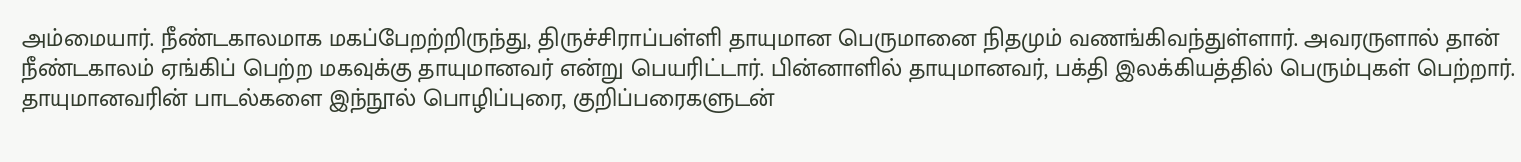அம்மையார். நீண்டகாலமாக மகப்பேறற்றிருந்து, திருச்சிராப்பள்ளி தாயுமான பெருமானை நிதமும் வணங்கிவந்துள்ளார். அவரருளால் தான் நீண்டகாலம் ஏங்கிப் பெற்ற மகவுக்கு தாயுமானவர் என்று பெயரிட்டார். பின்னாளில் தாயுமானவர், பக்தி இலக்கியத்தில் பெரும்புகள் பெற்றார். தாயுமானவரின் பாடல்களை இந்நூல் பொழிப்புரை, குறிப்பரைகளுடன்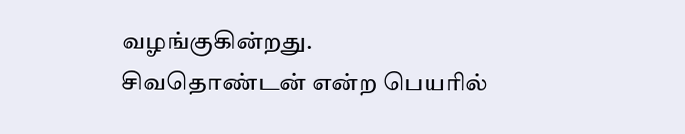வழங்குகின்றது. சிவதொண்டன் என்ற பெயரில்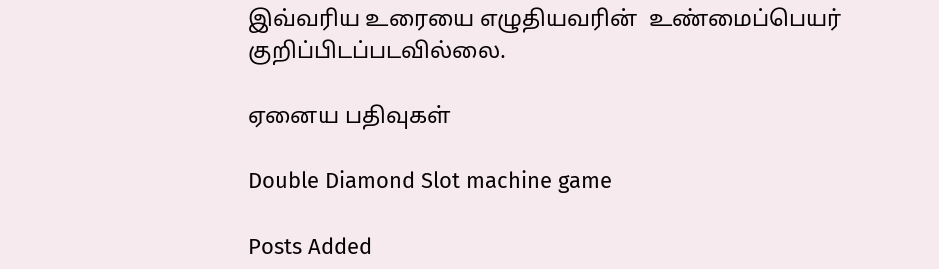இவ்வரிய உரையை எழுதியவரின்  உண்மைப்பெயர் குறிப்பிடப்படவில்லை.

ஏனைய பதிவுகள்

Double Diamond Slot machine game

Posts Added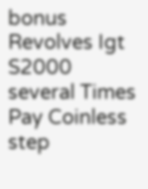bonus Revolves Igt S2000 several Times Pay Coinless step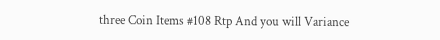three Coin Items #108 Rtp And you will Variance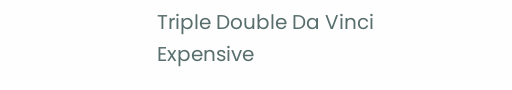Triple Double Da Vinci Expensive